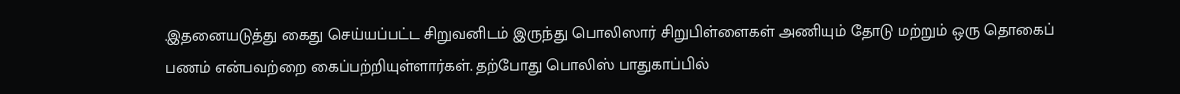.இதனையடுத்து கைது செய்யப்பட்ட சிறுவனிடம் இருந்து பொலிஸார் சிறுபிள்ளைகள் அணியும் தோடு மற்றும் ஒரு தொகைப் பணம் என்பவற்றை கைப்பற்றியுள்ளார்கள். தற்போது பொலிஸ் பாதுகாப்பில்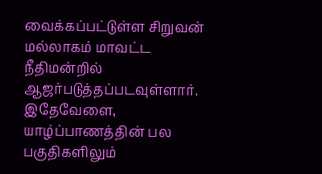வைக்கப்பட்டுள்ள சிறுவன் மல்லாகம் மாவட்ட நீதிமன்றில் ஆஜர்படுத்தப்படவுள்ளார்.
இதேவேளை, யாழ்ப்பாணத்தின் பல பகுதிகளிலும்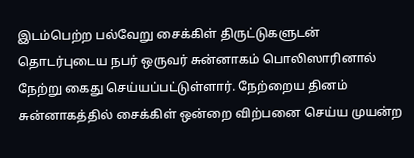இடம்பெற்ற பல்வேறு சைக்கிள் திருட்டுகளுடன் தொடர்புடைய நபர் ஒருவர் சுன்னாகம் பொலிஸாரினால் நேற்று கைது செய்யப்பட்டுள்ளார். நேற்றைய தினம் சுன்னாகத்தில் சைக்கிள் ஒன்றை விற்பனை செய்ய முயன்ற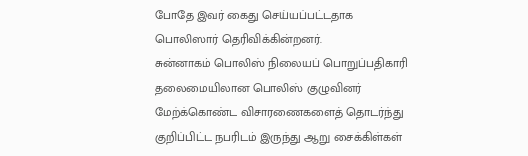போதே இவர் கைது செய்யப்பட்டதாக பொலிஸார் தெரிவிக்கின்றனர்.
சுன்னாகம் பொலிஸ் நிலையப் பொறுப்பதிகாரி தலைமையிலான பொலிஸ் குழுவினர் மேற்க்கொண்ட விசாரணைகளைத் தொடர்ந்து குறிப்பிட்ட நபரிடம் இருந்து ஆறு சைக்கிள்கள்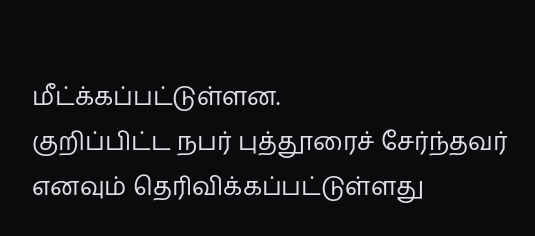மீட்க்கப்பட்டுள்ளன.
குறிப்பிட்ட நபர் புத்தூரைச் சேர்ந்தவர் எனவும் தெரிவிக்கப்பட்டுள்ளது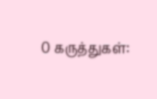0 கருத்துகள்: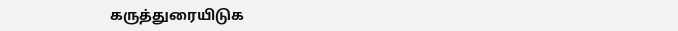கருத்துரையிடுக